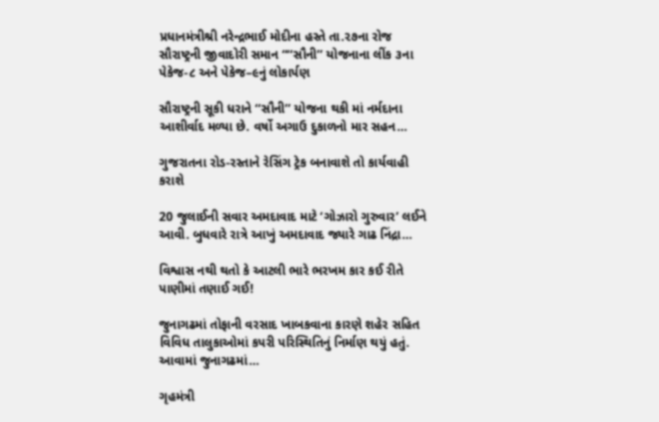પ્રધાનમંત્રીશ્રી નરેન્દ્રભાઈ મોદીના હસ્તે તા.૨૭ના રોજ સૌરાષ્ટ્રની જીવાદોરી સમાન “‘‘સૌની’’ યોજનાના લીંક ૩ના પેકેજ-૮ અને પેકેજ–૯નું લોકાર્પણ

સૌરાષ્ટ્રની સૂકી ધરાને ‘‘સૌની’’ યોજના થકી માં નર્મદાના આશીર્વાદ મળ્યા છે. વર્ષો અગાઉ દુકાળનો માર સહન…

ગુજરાતના રોડ-રસ્તાને રેસિંગ ટ્રેક બનાવાશે તો કાર્યવાહી કરાશે

20 જુલાઈની સવાર અમદાવાદ માટે ‘ગોઝારો ગુરુવાર’ લઈને આવી. બુધવારે રાત્રે આખું અમદાવાદ જ્યારે ગાઢ નિંદ્રા…

વિશ્વાસ નથી થતો કે આટલી ભારે ભરખમ કાર કઈ રીતે પાણીમાં તણાઈ ગઈ!

જુનાગઢમાં તોફાની વરસાદ ખાબકવાના કારણે શહેર સહિત વિવિધ તાલુકાઓમાં કપરી પરિસ્થિતિનું નિર્માણ થયું હતું. આવામાં જુનાગઢમાં…

ગૃહમંત્રી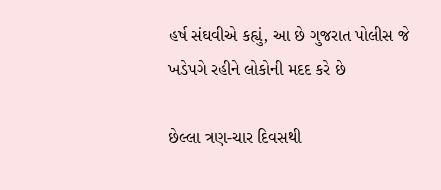હર્ષ સંઘવીએ કહ્યું, આ છે ગુજરાત પોલીસ જે ખડેપગે રહીને લોકોની મદદ કરે છે

છેલ્લા ત્રણ-ચાર દિવસથી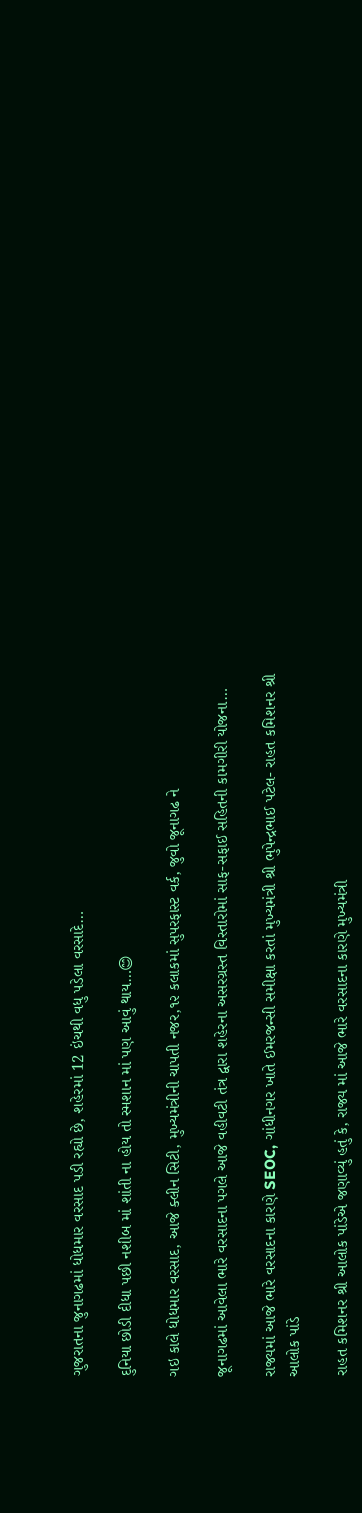ગુજરાતના જુનાગઢમાં ધોધમાર વરસાદ પડી રહ્યો છે, શહેરમાં 12 ઇંચથી વધુ પડેલા વરસાદે…

દુનિયા છોડી દીધા પછી નશીબ માં શાંતી ના હોય તો સ્મશાન માં પણ આવું થાય…😊

ગઇ કાલે ધોધમાર વરસાદ, આજે ક્લીન સિટી, મુખ્યમંત્રીની ચાપતી નજર,૧૨ કલાકમાં સુપરફાસ્ટ વર્ક, જુવો જૂનાગઢ ને

જૂનાગઢમાં આવેલા ભારે વરસાદના પગલે આજે વહીવટી તંત્ર દ્વારા શહેરના અસરગ્રસ્ત વિસ્તારોમાં સાફ-સફાઈ સહિતની કામગીરી યોજના…

રાજ્યમાં આજે ભારે વરસાદના કારણે SEOC, ગાંધીનગર ખાતે ઈમરજન્સી સમીક્ષા કરતાં મુખ્યમંત્રી શ્રી ભુપેન્દ્રભાઈ પટેલ- રાહત કમિશનર શ્રી આલોક પાંડે

રાહત કમિશનર શ્રી આલોક પાંડેએ જણાવ્યું હતું કે, રાજ્ય માં આજે ભારે વરસાદના કારણે મુખ્યમંત્રી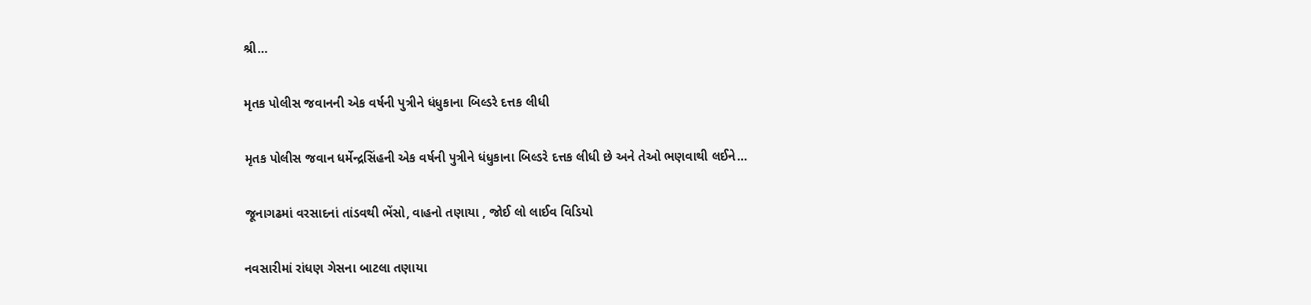શ્રી…

મૃતક પોલીસ જવાનની એક વર્ષની પુત્રીને ધંધુકાના બિલ્ડરે દત્તક લીધી

મૃતક પોલીસ જવાન ધર્મેન્દ્રસિંહની એક વર્ષની પુત્રીને ધંધુકાના બિલ્ડરે દત્તક લીધી છે અને તેઓ ભણવાથી લઈને…

જૂનાગઢમાં વરસાદનાં તાંડવથી ભેંસો, વાહનો તણાયા , જોઈ લો લાઈવ વિડિયો

નવસારીમાં રાંધણ ગેસના બાટલા તણાયા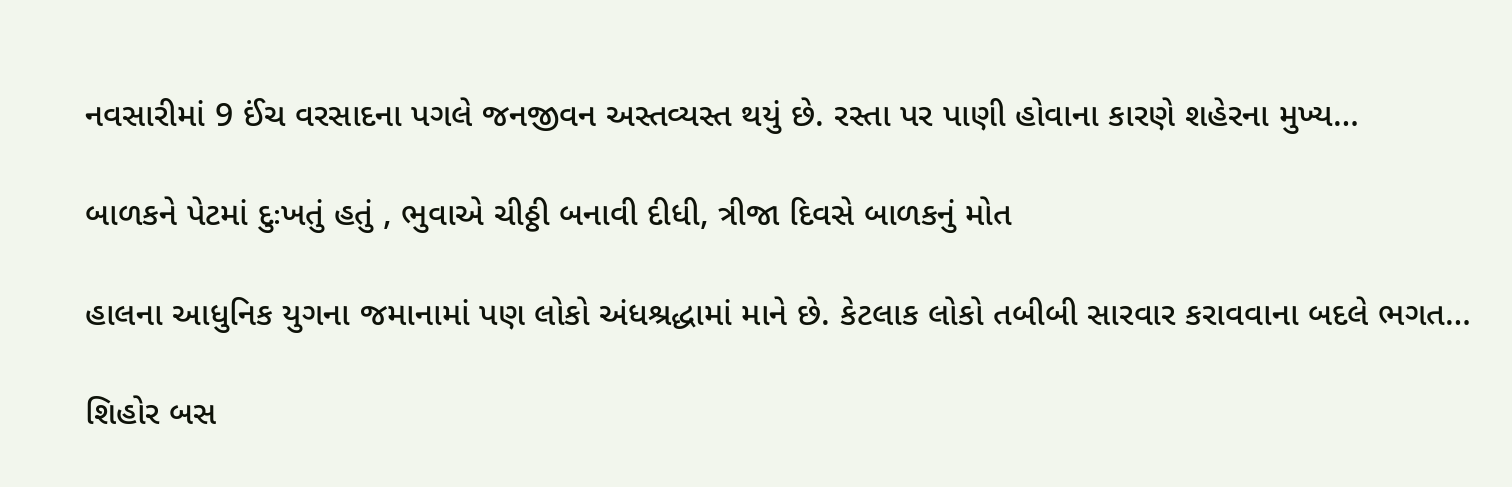નવસારીમાં 9 ઈંચ વરસાદના પગલે જનજીવન અસ્તવ્યસ્ત થયું છે. રસ્તા પર પાણી હોવાના કારણે શહેરના મુખ્ય…

બાળકને પેટમાં દુઃખતું હતું , ભુવાએ ચીઠ્ઠી બનાવી દીધી, ત્રીજા દિવસે બાળકનું મોત

હાલના આધુનિક યુગના જમાનામાં પણ લોકો અંધશ્રદ્ધામાં માને છે. કેટલાક લોકો તબીબી સારવાર કરાવવાના બદલે ભગત…

શિહોર બસ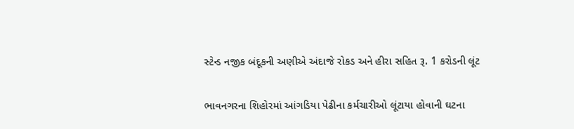સ્ટેન્ડ નજીક બંદૂકની અણીએ અંદાજે રોકડ અને હીરા સહિત રૂ. 1 કરોડની લૂંટ

ભાવનગરના શિહોરમાં આંગડિયા પેઢીના કર્મચારીઓ લૂંટાયા હોવાની ઘટના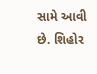સામે આવી છે. શિહોર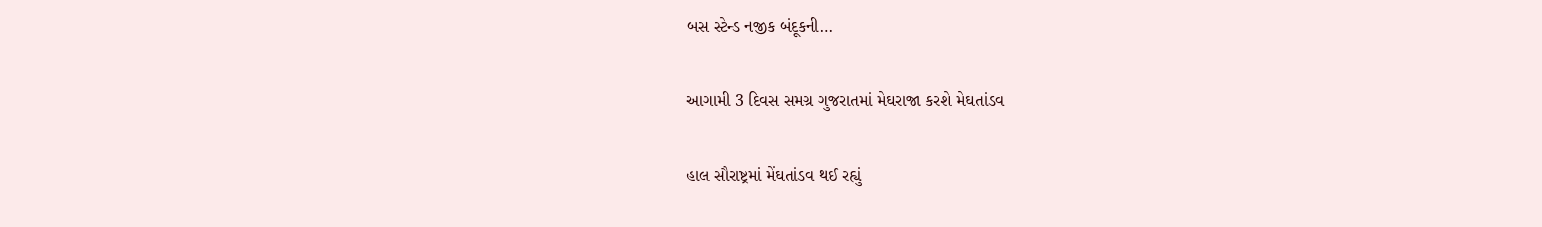બસ સ્ટેન્ડ નજીક બંદૂકની…

આગામી 3 દિવસ સમગ્ર ગુજરાતમાં મેઘરાજા કરશે મેઘતાંડવ

હાલ સૌરાષ્ટ્રમાં મેંઘતાંડવ થઈ રહ્યું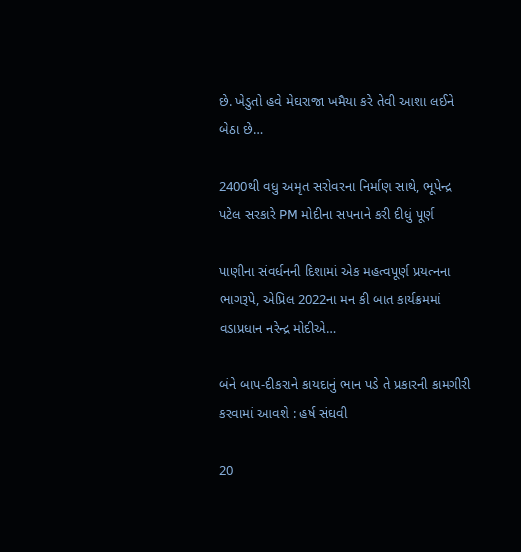છે. ખેડુતો હવે મેઘરાજા ખમૈયા કરે તેવી આશા લઈને બેઠા છે…

2400થી વધુ અમૃત સરોવરના નિર્માણ સાથે, ભૂપેન્દ્ર પટેલ સરકારે PM મોદીના સપનાને કરી દીધું પૂર્ણ

પાણીના સંવર્ધનની દિશામાં એક મહત્વપૂર્ણ પ્રયત્નના ભાગરૂપે, એપ્રિલ 2022ના મન કી બાત કાર્યક્રમમાં વડાપ્રધાન નરેન્દ્ર મોદીએ…

બંને બાપ-દીકરાને કાયદાનું ભાન પડે તે પ્રકારની કામગીરી કરવામાં આવશે : હર્ષ સંઘવી

20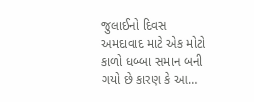જુલાઈનો દિવસ અમદાવાદ માટે એક મોટો કાળો ધબ્બા સમાન બની ગયો છે કારણ કે આ…